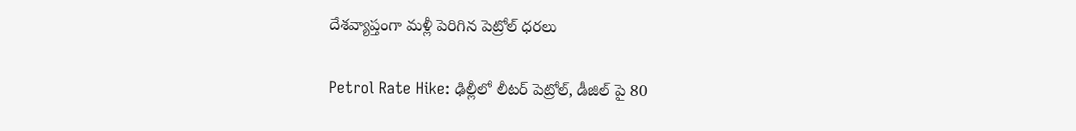దేశవ్యాప్తంగా మళ్లీ పెరిగిన పెట్రోల్ ధరలు

Petrol Rate Hike: ఢిల్లీలో లీటర్ పెట్రోల్, డీజిల్ పై 80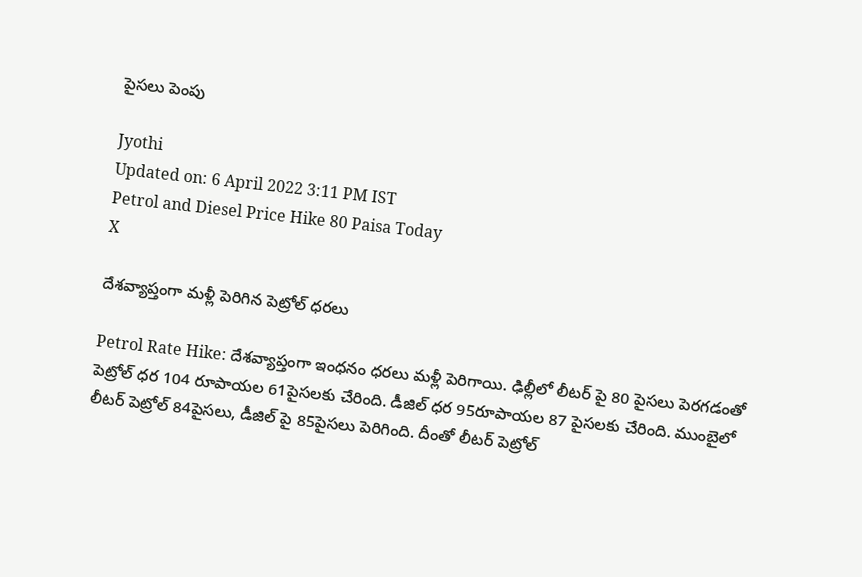పైసలు పెంపు

Jyothi
Updated on: 6 April 2022 3:11 PM IST
Petrol and Diesel Price Hike 80 Paisa Today
X

దేశవ్యాప్తంగా మళ్లీ పెరిగిన పెట్రోల్ ధరలు

Petrol Rate Hike: దేశవ్యాప్తంగా ఇంధనం ధరలు మళ్లీ పెరిగాయి. ఢిల్లీలో లీటర్ పై 80 పైసలు పెరగడంతో పెట్రోల్ ధర 104 రూపాయల 61పైసలకు చేరింది. డీజిల్ ధర 95రూపాయల 87 పైసలకు చేరింది. ముంబైలో లీటర్ పెట్రోల్ 84పైసలు, డీజిల్ పై 85పైసలు పెరిగింది. దీంతో లీటర్ పెట్రోల్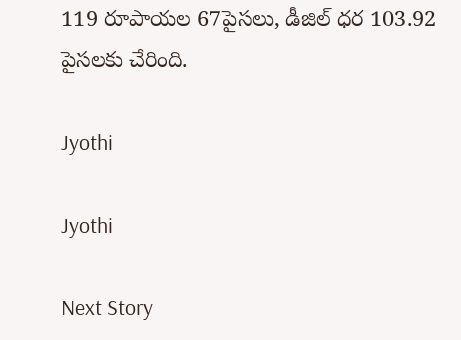119 రూపాయల 67పైసలు, డీజిల్ ధర 103.92 పైసలకు చేరింది.

Jyothi

Jyothi

Next Story